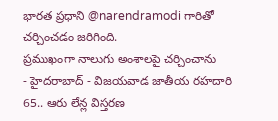భారత ప్రధాని @narendramodi గారితో చర్చించడం జరిగింది.
ప్రముఖంగా నాలుగు అంశాలపై చర్చించాను
- హైదరాబాద్ - విజయవాడ జాతీయ రహదారి 65.. ఆరు లేన్ల విస్తరణ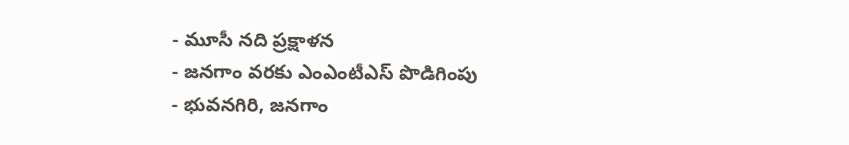- మూసీ నది ప్రక్షాళన
- జనగాం వరకు ఎంఎంటీఎస్ పొడిగింపు
- భువనగిరి, జనగాం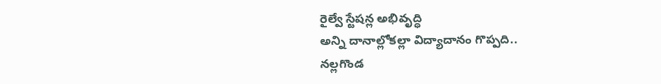రైల్వే స్టేషన్ల అభివృద్ధి
అన్ని దానాల్లోకల్లా విద్యాదానం గొప్పది..
నల్లగొండ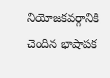నియోజకవర్గానికి చెందిన భాషాపక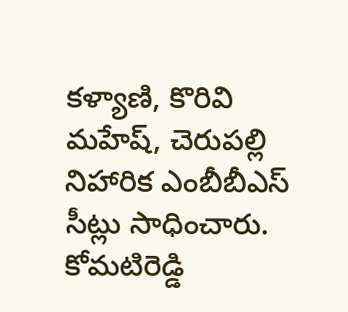కళ్యాణి, కొరివి మహేష్, చెరుపల్లి నిహారిక ఎంబీబీఎస్ సీట్లు సాధించారు. కోమటిరెడ్డి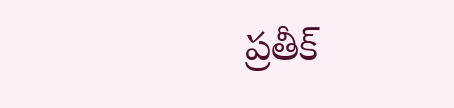ప్రతీక్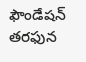ఫౌండేషన్ తరఫున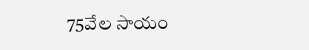75వేల సాయం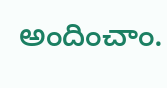అందించాం.